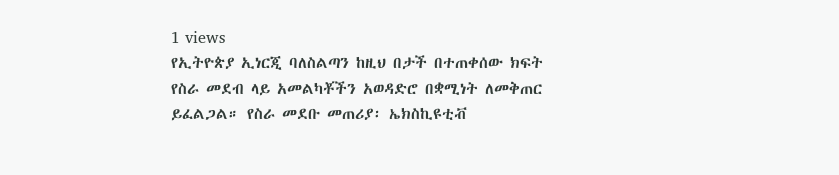1 views
የኢትዮጵያ ኢነርጂ ባለስልጣን ከዚህ በታች በተጠቀሰው ክፍት የስራ መደብ ላይ አመልካቾችን አወዳድሮ በቋሚነት ለመቅጠር ይፈልጋል። የስራ መደቡ መጠሪያ፡ ኤክስኪዩቲቭ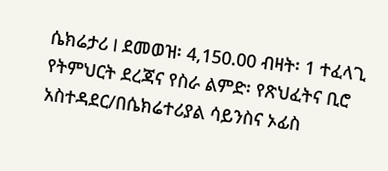ሴክሬታሪ I ደመወዝ፡ 4,150.00 ብዛት፡ 1 ተፈላጊ የትምህርት ደረጃና የስራ ልምድ፡ የጽህፈትና ቢሮ አስተዳደር/በሴክሬተሪያል ሳይንስና ኦፊስ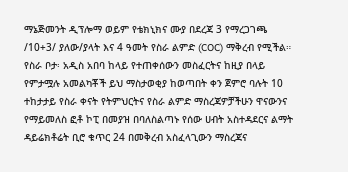ማኔጅመንት ዲፕሎማ ወይም የቴክኒክና ሙያ በደረጃ 3 የማረጋገጫ /10+3/ ያለው/ያላት እና 4 ዓመት የስራ ልምድ (COC) ማቅረብ የሚችል። የስራ ቦታ፡ አዲስ አበባ ከላይ የተጠቀሰውን መስፈርትና ከዚያ በላይ የምታሟሉ አመልካቾች ይህ ማስታወቂያ ከወጣበት ቀን ጀምሮ ባሉት 10 ተከታታይ የስራ ቀናት የትምህርትና የስራ ልምድ ማስረጃዎቻችሁን ዋናውንና የማይመለስ ፎቶ ኮፒ በመያዝ በባለስልጣኑ የሰው ሀብት አስተዳደርና ልማት ዳይሬክቶሬት ቢሮ ቁጥር 24 በመቅረብ አስፈላጊውን ማስረጃና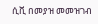ሲቪ በመያዝ መመዝገብ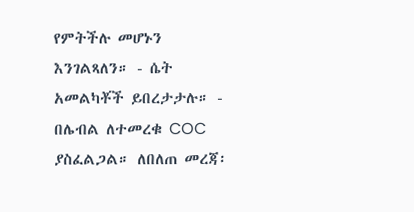የምትችሉ መሆኑን እንገልጻለን። - ሴት አመልካቾች ይበረታታሉ። - በሌብል ለተመረቁ COC ያስፈልጋል። ለበለጠ መረጃ፡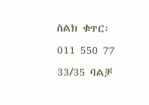ስልክ ቁጥር፡ 011 550 77 33/35 ባልቻ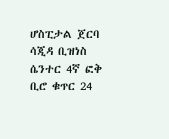ሆስፒታል ጀርባ ሳጂዳ ቢዝነስ ሴንተር 4ኛ ፎቅ ቢሮ ቁጥር 24